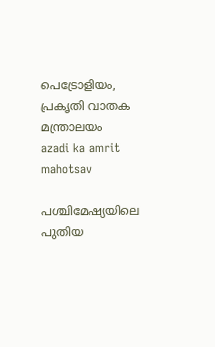പെട്രോളിയം, പ്രകൃതി വാതക മന്ത്രാലയം
azadi ka amrit mahotsav

പശ്ചിമേഷ്യയിലെ പുതിയ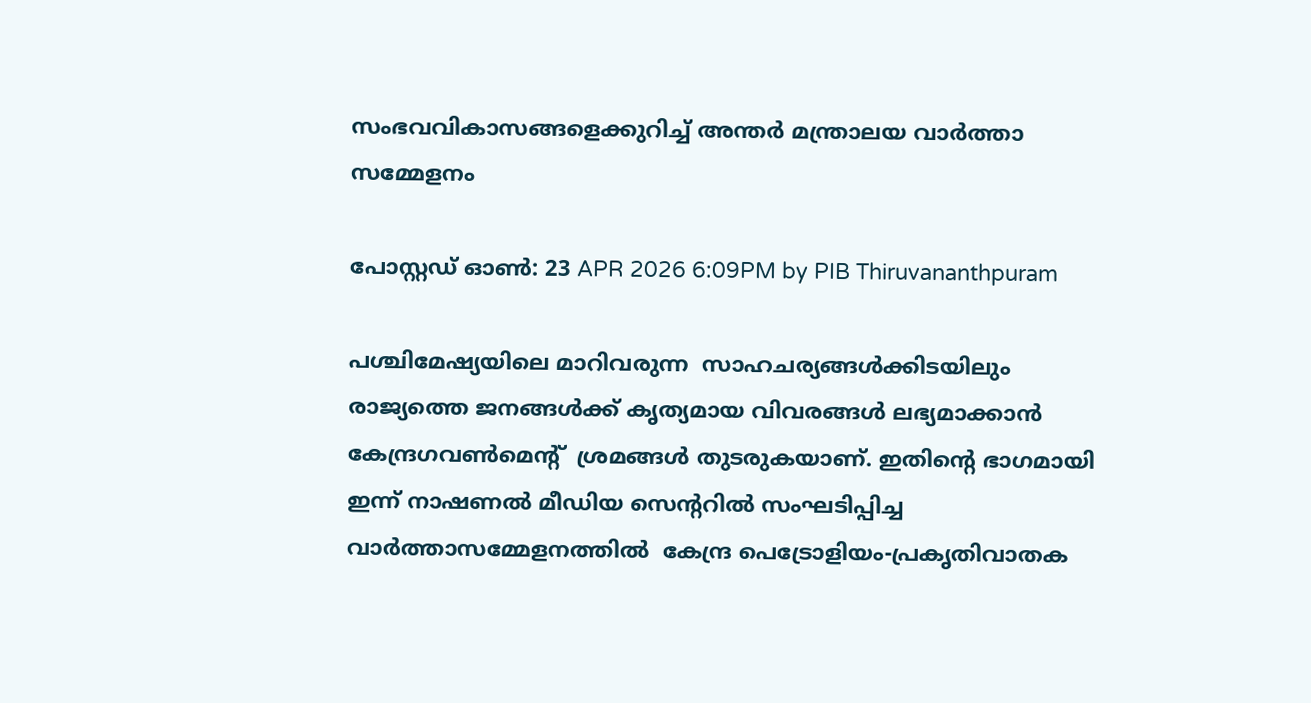സംഭവവികാസങ്ങളെക്കുറിച്ച് അന്തർ മന്ത്രാലയ വാർത്താ സമ്മേളനം

പോസ്റ്റഡ് ഓണ്‍: 23 APR 2026 6:09PM by PIB Thiruvananthpuram

പശ്ചിമേഷ്യയിലെ മാറിവരുന്ന  സാഹചര്യങ്ങൾക്കിടയിലും രാജ്യത്തെ ജനങ്ങള്‍ക്ക് കൃത്യമായ വിവരങ്ങൾ ലഭ്യമാക്കാന്‍ കേന്ദ്രഗവൺമെൻ്റ്  ശ്രമങ്ങൾ തുടരുകയാണ്. ഇതിൻ്റെ ഭാഗമായി ഇന്ന് നാഷണൽ മീഡിയ സെന്ററിൽ സംഘടിപ്പിച്ച വാര്‍ത്താസമ്മേളനത്തില്‍  കേന്ദ്ര പെട്രോളിയം-പ്രകൃതിവാതക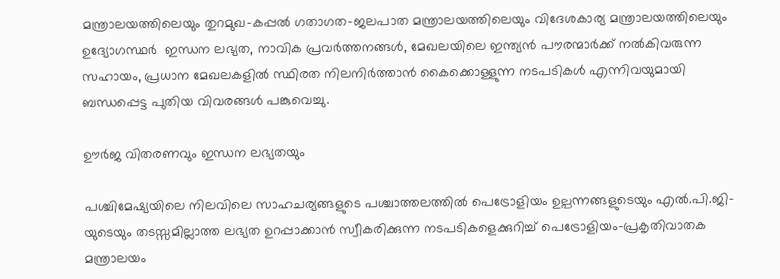മന്ത്രാലയത്തിലെയും തുറമുഖ-കപ്പൽ ഗതാഗത-ജലപാത മന്ത്രാലയത്തിലെയും വിദേശകാര്യ മന്ത്രാലയത്തിലെയും ഉദ്യോഗസ്ഥർ  ഇന്ധന ലഭ്യത, നാവിക പ്രവർത്തനങ്ങൾ, മേഖലയിലെ ഇന്ത്യൻ പൗരന്മാർക്ക് നല്‍കിവരുന്ന  സഹായം, പ്രധാന മേഖലകളിൽ സ്ഥിരത നിലനിർത്താൻ കൈക്കൊള്ളുന്ന നടപടികൾ എന്നിവയുമായി ബന്ധപ്പെട്ട പുതിയ വിവരങ്ങൾ പങ്കുവെച്ചു.

ഊർജ വിതരണവും ഇന്ധന ലഭ്യതയും

പശ്ചിമേഷ്യയിലെ നിലവിലെ സാഹചര്യങ്ങളുടെ പശ്ചാത്തലത്തിൽ പെട്രോളിയം ഉല്പന്നങ്ങളുടെയും എൽ.പി.ജി-യുടെയും തടസ്സമില്ലാത്ത ലഭ്യത ഉറപ്പാക്കാൻ സ്വീകരിക്കുന്ന നടപടികളെക്കുറിച്ച് പെട്രോളിയം-പ്രകൃതിവാതക മന്ത്രാലയം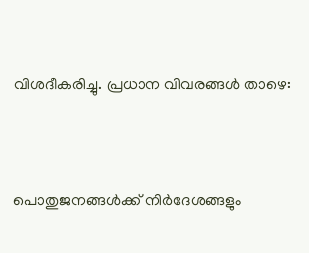വിശദീകരിച്ചു. പ്രധാന വിവരങ്ങൾ താഴെ:



പൊതുജനങ്ങള്‍ക്ക് നിർദേശങ്ങളും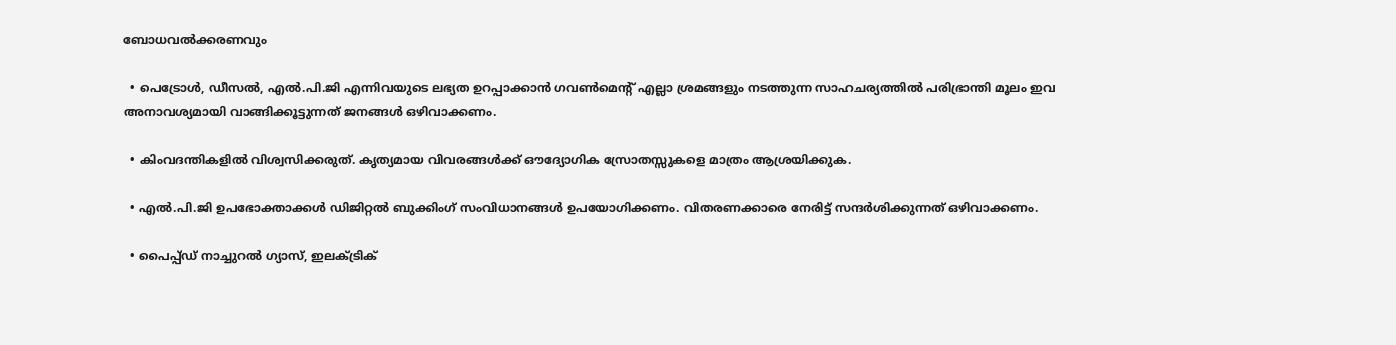ബോധവല്‍ക്കരണവും

  • പെട്രോൾ, ഡീസൽ, എൽ.പി.ജി എന്നിവയുടെ ലഭ്യത ഉറപ്പാക്കാൻ ഗവൺമെൻ്റ് എല്ലാ ശ്രമങ്ങളും നടത്തുന്ന സാഹചര്യത്തില്‍ പരിഭ്രാന്തി മൂലം ഇവ അനാവശ്യമായി വാങ്ങിക്കൂട്ടുന്നത് ജനങ്ങള്‍ ഒഴിവാക്കണം.

  • കിംവദന്തികളിൽ വിശ്വസിക്കരുത്. കൃത്യമായ വിവരങ്ങൾക്ക് ഔദ്യോഗിക സ്രോതസ്സുകളെ മാത്രം ആശ്രയിക്കുക.

  • എൽ.പി.ജി ഉപഭോക്താക്കൾ ഡിജിറ്റൽ ബുക്കിംഗ് സംവിധാനങ്ങള്‍ ഉപയോഗിക്കണം. വിതരണക്കാരെ നേരിട്ട് സന്ദർശിക്കുന്നത് ഒഴിവാക്കണം.

  • പൈപ്പ്ഡ് നാച്ചുറൽ ഗ്യാസ്, ഇലക്ട്രിക്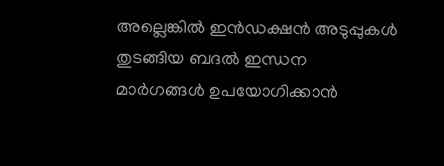അല്ലെങ്കിൽ ഇൻഡക്ഷൻ അടുപ്പുകള്‍ തുടങ്ങിയ ബദൽ ഇന്ധന മാർഗങ്ങൾ ഉപയോഗിക്കാൻ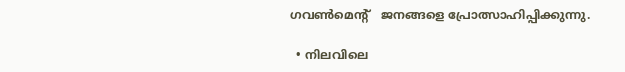ഗവൺമെൻ്റ്   ജനങ്ങളെ പ്രോത്സാഹിപ്പിക്കുന്നു.

  • നിലവിലെ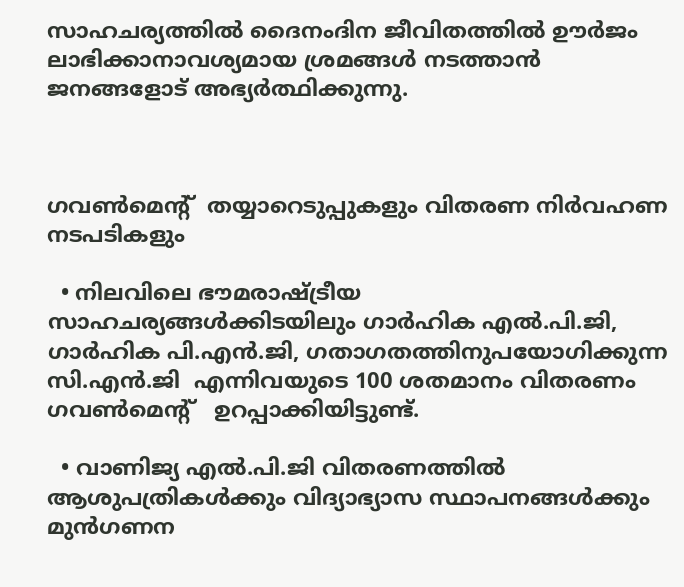സാഹചര്യത്തിൽ ദൈനംദിന ജീവിതത്തിൽ ഊർജം ലാഭിക്കാനാവശ്യമായ ശ്രമങ്ങൾ നടത്താൻ ജനങ്ങളോട് അഭ്യർത്ഥിക്കുന്നു.



ഗവൺമെൻ്റ്  തയ്യാറെടുപ്പുകളും വിതരണ നിര്‍വഹണ നടപടികളും

  • നിലവിലെ ഭൗമരാഷ്ട്രീയ സാഹചര്യങ്ങൾക്കിടയിലും ഗാർഹിക എൽ.പി.ജി, ഗാർഹിക പി.എൻ.ജി, ഗതാഗതത്തിനുപയോഗിക്കുന്ന സി.എൻ.ജി  എന്നിവയുടെ 100 ശതമാനം വിതരണം ഗവൺമെൻ്റ്   ഉറപ്പാക്കിയിട്ടുണ്ട്.

  • വാണിജ്യ എൽ.പി.ജി വിതരണത്തിൽ ആശുപത്രികൾക്കും വിദ്യാഭ്യാസ സ്ഥാപനങ്ങൾക്കും മുൻഗണന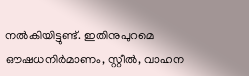നൽകിയിട്ടുണ്ട്. ഇതിനുപുറമെ ഔഷധനിര്‍മാണം, സ്റ്റീൽ, വാഹന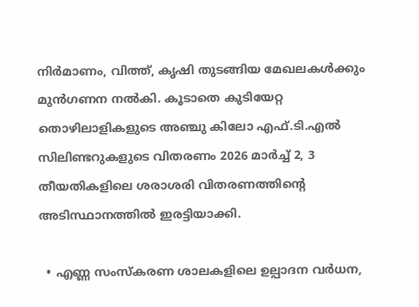നിര്‍മാണം, വിത്ത്, കൃഷി തുടങ്ങിയ മേഖലകൾക്കും മുൻഗണന നൽകി. കൂടാതെ കുടിയേറ്റ തൊഴിലാളികളുടെ അഞ്ചു കിലോ എഫ്.ടി.എൽ സിലിണ്ടറുകളുടെ വിതരണം 2026 മാർച്ച് 2, 3 തീയതികളിലെ ശരാശരി വിതരണത്തിൻ്റെ അടിസ്ഥാനത്തിൽ ഇരട്ടിയാക്കി.

  • എണ്ണ സംസ്കരണ ശാലകളിലെ ഉല്പാദന വർധന,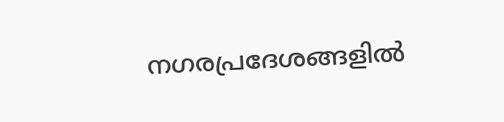നഗരപ്രദേശങ്ങളിൽ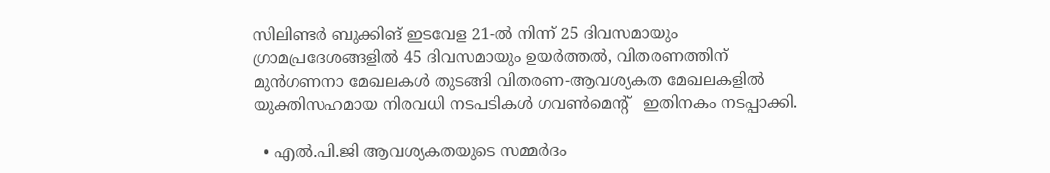സിലിണ്ടര്‍ ബുക്കിങ് ഇടവേള 21-ൽ നിന്ന് 25 ദിവസമായും ഗ്രാമപ്രദേശങ്ങളിൽ 45 ദിവസമായും ഉയര്‍ത്തല്‍, വിതരണത്തിന് മുൻഗണനാ മേഖലകൾ തുടങ്ങി വിതരണ-ആവശ്യകത മേഖലകളിൽ യുക്തിസഹമായ നിരവധി നടപടികൾ ഗവൺമെൻ്റ്   ഇതിനകം നടപ്പാക്കി.

  • എൽ.പി.ജി ആവശ്യകതയുടെ സമ്മർദം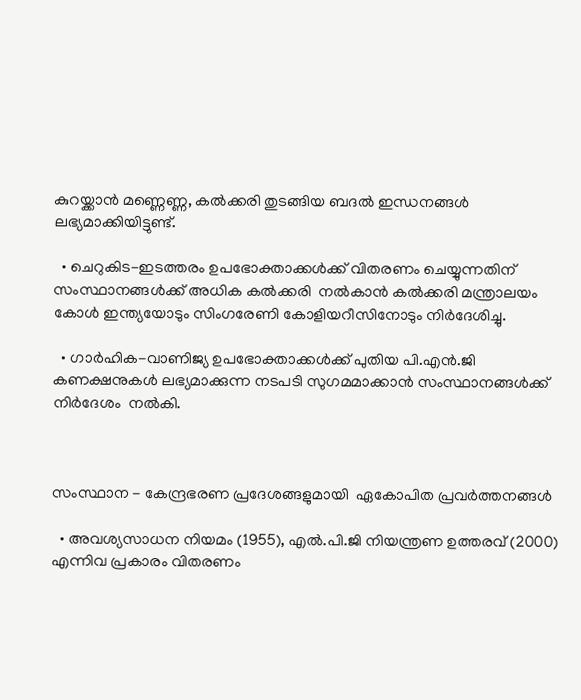കുറയ്ക്കാന്‍ മണ്ണെണ്ണ, കൽക്കരി തുടങ്ങിയ ബദൽ ഇന്ധനങ്ങൾ ലഭ്യമാക്കിയിട്ടുണ്ട്.

  • ചെറുകിട-ഇടത്തരം ഉപഭോക്താക്കൾക്ക് വിതരണം ചെയ്യുന്നതിന് സംസ്ഥാനങ്ങൾക്ക് അധിക കൽക്കരി  നൽകാൻ കൽക്കരി മന്ത്രാലയം കോൾ ഇന്ത്യയോടും സിംഗരേണി കോളിയറീസിനോടും നിർദേശിച്ചു.

  • ഗാർഹിക-വാണിജ്യ ഉപഭോക്താക്കൾക്ക് പുതിയ പി.എൻ.ജി കണക്ഷനുകൾ ലഭ്യമാക്കുന്ന നടപടി സുഗമമാക്കാൻ സംസ്ഥാനങ്ങൾക്ക് നിർദേശം  നൽകി.



സംസ്ഥാന - കേന്ദ്രഭരണ പ്രദേശങ്ങളുമായി  ഏകോപിത പ്രവർത്തനങ്ങൾ

  • അവശ്യസാധന നിയമം (1955), എൽ.പി.ജി നിയന്ത്രണ ഉത്തരവ് (2000) എന്നിവ പ്രകാരം വിതരണം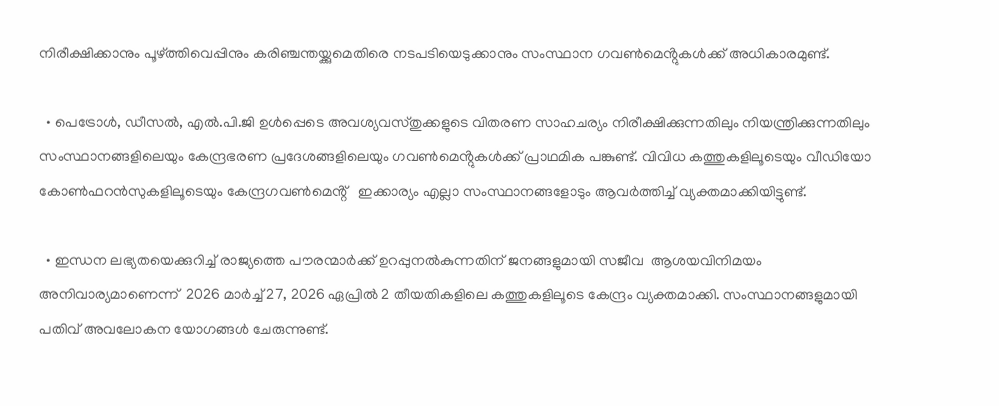നിരീക്ഷിക്കാനും പൂഴ്ത്തിവെപ്പിനും കരിഞ്ചന്തയ്ക്കുമെതിരെ നടപടിയെടുക്കാനും സംസ്ഥാന ഗവൺമെൻ്റുകൾക്ക് അധികാരമുണ്ട്.

  • പെട്രോൾ, ഡീസൽ, എൽ.പി.ജി ഉൾപ്പെടെ അവശ്യവസ്തുക്കളുടെ വിതരണ സാഹചര്യം നിരീക്ഷിക്കുന്നതിലും നിയന്ത്രിക്കുന്നതിലും സംസ്ഥാനങ്ങളിലെയും കേന്ദ്രഭരണ പ്രദേശങ്ങളിലെയും ഗവൺമെൻ്റുകൾക്ക് പ്രാഥമിക പങ്കുണ്ട്. വിവിധ കത്തുകളിലൂടെയും വീഡിയോ കോൺഫറൻസുകളിലൂടെയും കേന്ദ്രഗവൺമെൻ്റ്   ഇക്കാര്യം എല്ലാ സംസ്ഥാനങ്ങളോടും ആവര്‍ത്തിച്ച് വ്യക്തമാക്കിയിട്ടുണ്ട്.

  • ഇന്ധന ലഭ്യതയെക്കുറിച്ച് രാജ്യത്തെ പൗരന്മാര്‍ക്ക് ഉറപ്പുനൽകുന്നതിന് ജനങ്ങളുമായി സജീവ  ആശയവിനിമയം അനിവാര്യമാണെന്ന്  2026 മാര്‍ച്ച് 27, 2026 ഏപ്രില്‍ 2 തീയതികളിലെ കത്തുകളിലൂടെ കേന്ദ്രം വ്യക്തമാക്കി. സംസ്ഥാനങ്ങളുമായി പതിവ് അവലോകന യോഗങ്ങൾ ചേരുന്നുണ്ട്.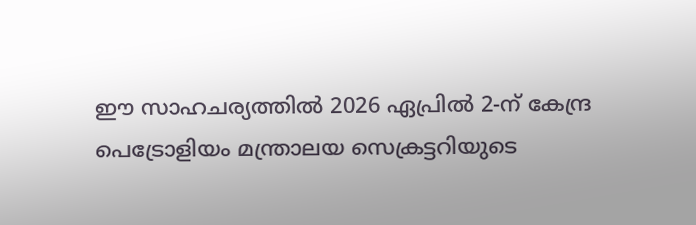ഈ സാഹചര്യത്തിൽ 2026 ഏപ്രില്‍ 2-ന് കേന്ദ്ര പെട്രോളിയം മന്ത്രാലയ സെക്രട്ടറിയുടെ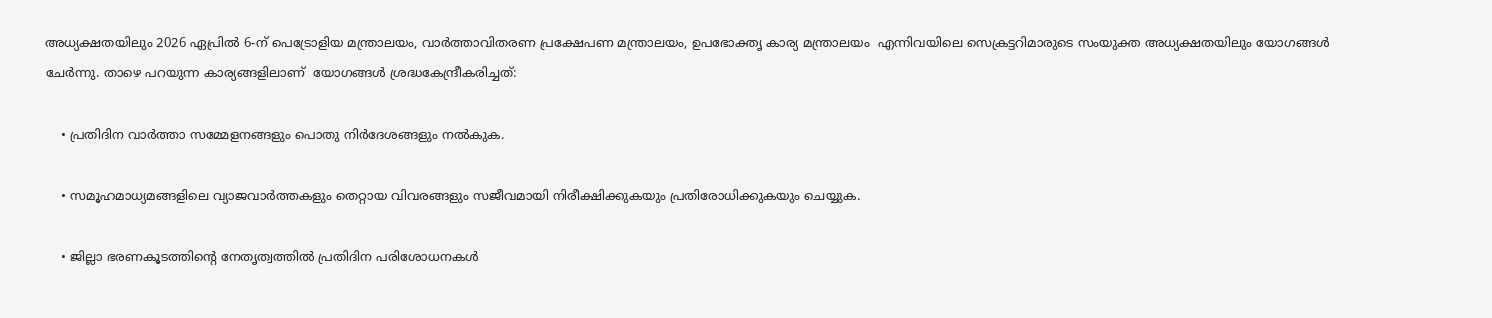അധ്യക്ഷതയിലും 2026 ഏപ്രില്‍ 6-ന് പെട്രോളിയ മന്ത്രാലയം, വാര്‍ത്താവിതരണ പ്രക്ഷേപണ മന്ത്രാലയം, ഉപഭോക്തൃ കാര്യ മന്ത്രാലയം  എന്നിവയിലെ സെക്രട്ടറിമാരുടെ സംയുക്ത അധ്യക്ഷതയിലും യോഗങ്ങൾ ചേർന്നു. താഴെ പറയുന്ന കാര്യങ്ങളിലാണ്  യോഗങ്ങള്‍ ശ്രദ്ധകേന്ദ്രീകരിച്ചത്:

    • പ്രതിദിന വാര്‍ത്താ സമ്മേളനങ്ങളും പൊതു നിർദേശങ്ങളും നൽകുക.

    • സമൂഹമാധ്യമങ്ങളിലെ വ്യാജവാർത്തകളും തെറ്റായ വിവരങ്ങളും സജീവമായി നിരീക്ഷിക്കുകയും പ്രതിരോധിക്കുകയും ചെയ്യുക.

    • ജില്ലാ ഭരണകൂടത്തിൻ്റെ നേതൃത്വത്തിൽ പ്രതിദിന പരിശോധനകൾ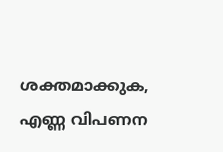ശക്തമാക്കുക, എണ്ണ വിപണന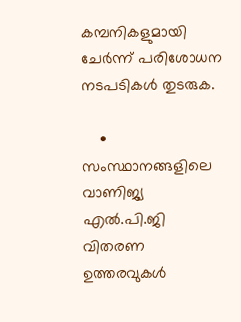കമ്പനികളുമായി ചേർന്ന് പരിശോധന നടപടികള്‍ തുടരുക.

    • സംസ്ഥാനങ്ങളിലെ വാണിജ്യ എൽ.പി.ജി വിതരണ ഉത്തരവുകള്‍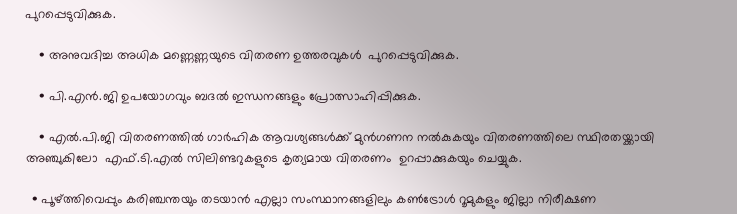പുറപ്പെടുവിക്കുക.

    • അനുവദിച്ച അധിക മണ്ണെണ്ണയുടെ വിതരണ ഉത്തരവുകള്‍  പുറപ്പെടുവിക്കുക.

    • പി.എൻ.ജി ഉപയോഗവും ബദൽ ഇന്ധനങ്ങളും പ്രോത്സാഹിപ്പിക്കുക.

    • എൽ.പി.ജി വിതരണത്തിൽ ഗാർഹിക ആവശ്യങ്ങൾക്ക് മുൻഗണന നൽകുകയും വിതരണത്തിലെ സ്ഥിരതയ്ക്കായി അഞ്ചുകിലോ  എഫ്.ടി.എൽ സിലിണ്ടറുകളുടെ കൃത്യമായ വിതരണം  ഉറപ്പാക്കുകയും ചെയ്യുക.

  • പൂഴ്ത്തിവെപ്പും കരിഞ്ചന്തയും തടയാന്‍ എല്ലാ സംസ്ഥാനങ്ങളിലും കൺട്രോൾ റൂമുകളും ജില്ലാ നിരീക്ഷണ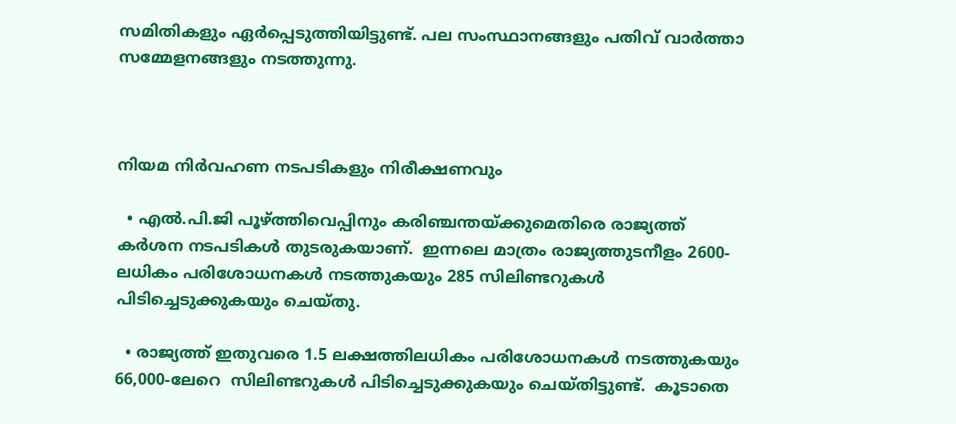സമിതികളും ഏര്‍പ്പെടുത്തിയിട്ടുണ്ട്. പല സംസ്ഥാനങ്ങളും പതിവ് വാർത്താ സമ്മേളനങ്ങളും നടത്തുന്നു.



നിയമ നിര്‍വഹണ നടപടികളും നിരീക്ഷണവും

  • എൽ.പി.ജി പൂഴ്ത്തിവെപ്പിനും കരിഞ്ചന്തയ്ക്കുമെതിരെ രാജ്യത്ത് കർശന നടപടികൾ തുടരുകയാണ്.  ഇന്നലെ മാത്രം രാജ്യത്തുടനീളം 2600-ലധികം പരിശോധനകള്‍ നടത്തുകയും 285 സിലിണ്ടറുകൾ പിടിച്ചെടുക്കുകയും ചെയ്തു.

  • രാജ്യത്ത് ഇതുവരെ 1.5 ലക്ഷത്തിലധികം പരിശോധനകള്‍ നടത്തുകയും 66,000-ലേറെ  സിലിണ്ടറുകൾ പിടിച്ചെടുക്കുകയും ചെയ്തിട്ടുണ്ട്.  കൂടാതെ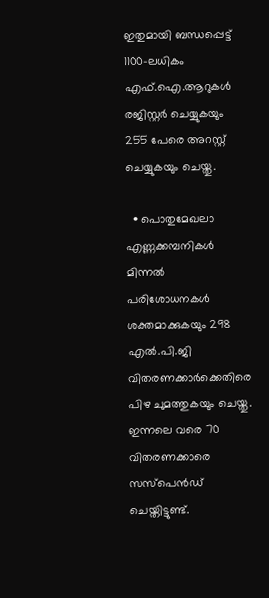ഇതുമായി ബന്ധപ്പെട്ട് 1100-ലധികം എഫ്.ഐ.ആറുകൾ രജിസ്റ്റർ ചെയ്യുകയും 255 പേരെ അറസ്റ്റ് ചെയ്യുകയും ചെയ്തു.

  • പൊതുമേഖലാ എണ്ണക്കമ്പനികൾ മിന്നല്‍ പരിശോധനകൾ ശക്തമാക്കുകയും 298 എൽ.പി.ജി വിതരണക്കാർക്കെതിരെ പിഴ ചുമത്തുകയും ചെയ്തു. ഇന്നലെ വരെ 70 വിതരണക്കാരെ സസ്പെൻഡ് ചെയ്തിട്ടുണ്ട്.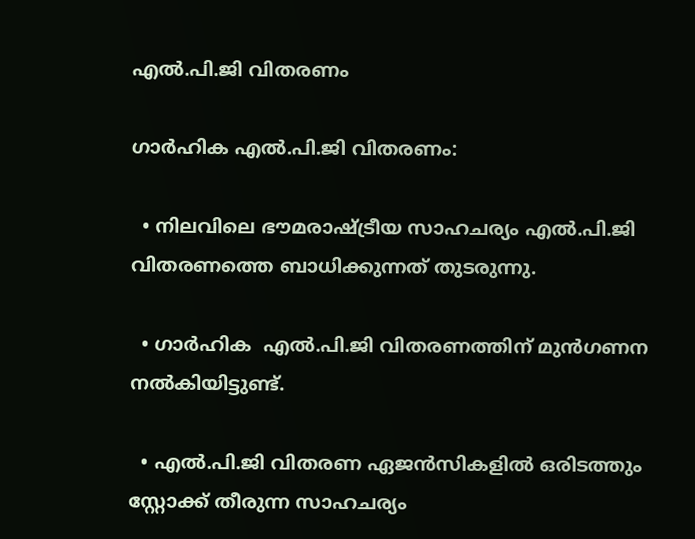എൽ.പി.ജി വിതരണം

ഗാർഹിക എൽ.പി.ജി വിതരണം:

  • നിലവിലെ ഭൗമരാഷ്ട്രീയ സാഹചര്യം എൽ.പി.ജി വിതരണത്തെ ബാധിക്കുന്നത് തുടരുന്നു.

  • ഗാർഹിക  എൽ.പി.ജി വിതരണത്തിന് മുൻഗണന നൽകിയിട്ടുണ്ട്.

  • എൽ.പി.ജി വിതരണ ഏജൻസികളിൽ ഒരിടത്തും സ്റ്റോക്ക് തീരുന്ന സാഹചര്യം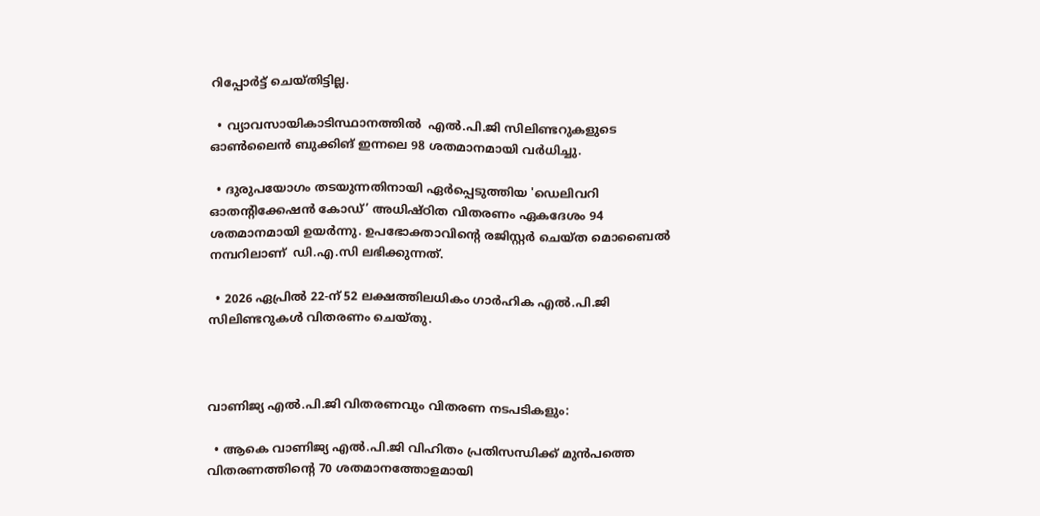റിപ്പോർട്ട് ചെയ്തിട്ടില്ല.

  • വ്യാവസായികാടിസ്ഥാനത്തില്‍  എൽ.പി.ജി സിലിണ്ടറുകളുടെ ഓണ്‍ലൈന്‍ ബുക്കിങ് ഇന്നലെ 98 ശതമാനമായി വർധിച്ചു.

  • ദുരുപയോഗം തടയുന്നതിനായി ഏര്‍പ്പെടുത്തിയ 'ഡെലിവറി ഓതൻ്റിക്കേഷൻ കോഡ്’ അധിഷ്ഠിത വിതരണം ഏകദേശം 94 ശതമാനമായി ഉയർന്നു. ഉപഭോക്താവിൻ്റെ രജിസ്റ്റർ ചെയ്ത മൊബൈൽ നമ്പറിലാണ്  ഡി.എ.സി ലഭിക്കുന്നത്.

  • 2026 ഏപ്രിൽ 22-ന് 52 ലക്ഷത്തിലധികം ഗാർഹിക എൽ.പി.ജി സിലിണ്ടറുകൾ വിതരണം ചെയ്തു.



വാണിജ്യ എൽ.പി.ജി വിതരണവും വിതരണ നടപടികളും:

  • ആകെ വാണിജ്യ എൽ.പി.ജി വിഹിതം പ്രതിസന്ധിക്ക് മുൻപത്തെ  വിതരണത്തിൻ്റെ 70 ശതമാനത്തോളമായി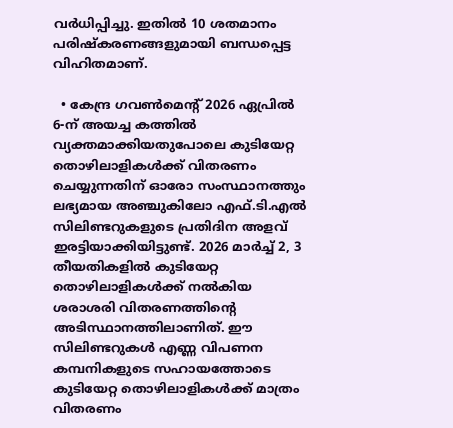വർധിപ്പിച്ചു. ഇതിൽ 10 ശതമാനം പരിഷ്കരണങ്ങളുമായി ബന്ധപ്പെട്ട വിഹിതമാണ്.

  • കേന്ദ്ര ഗവൺമെൻ്റ് 2026 ഏപ്രിൽ 6-ന് അയച്ച കത്തിൽ വ്യക്തമാക്കിയതുപോലെ കുടിയേറ്റ തൊഴിലാളികൾക്ക് വിതരണം ചെയ്യുന്നതിന് ഓരോ സംസ്ഥാനത്തും ലഭ്യമായ അഞ്ചുകിലോ എഫ്.ടി.എൽ  സിലിണ്ടറുകളുടെ പ്രതിദിന അളവ് ഇരട്ടിയാക്കിയിട്ടുണ്ട്. 2026 മാർച്ച് 2, 3 തീയതികളിൽ കുടിയേറ്റ തൊഴിലാളികൾക്ക് നൽകിയ ശരാശരി വിതരണത്തിൻ്റെ അടിസ്ഥാനത്തിലാണിത്. ഈ സിലിണ്ടറുകൾ എണ്ണ വിപണന കമ്പനികളുടെ സഹായത്തോടെ കുടിയേറ്റ തൊഴിലാളികൾക്ക് മാത്രം വിതരണം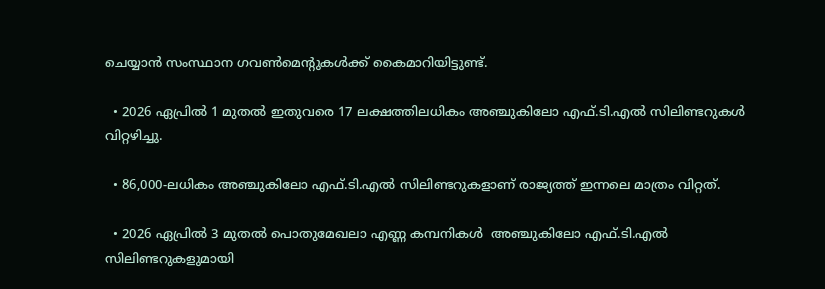ചെയ്യാന്‍ സംസ്ഥാന ഗവൺമെൻ്റുകൾക്ക് കൈമാറിയിട്ടുണ്ട്.

  • 2026 ഏപ്രിൽ 1 മുതൽ ഇതുവരെ 17 ലക്ഷത്തിലധികം അഞ്ചുകിലോ എഫ്.ടി.എൽ സിലിണ്ടറുകൾ വിറ്റഴിച്ചു.

  • 86,000-ലധികം അഞ്ചുകിലോ എഫ്.ടി.എൽ സിലിണ്ടറുകളാണ് രാജ്യത്ത് ഇന്നലെ മാത്രം വിറ്റത്.

  • 2026 ഏപ്രിൽ 3 മുതൽ പൊതുമേഖലാ എണ്ണ കമ്പനികൾ  അഞ്ചുകിലോ എഫ്.ടി.എൽ സിലിണ്ടറുകളുമായി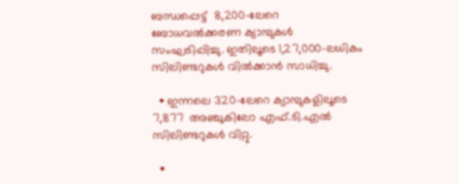ബന്ധപ്പെട്ട്  8,200-ലേറെ ബോധവല്‍ക്കരണ ക്യാമ്പുകൾ സംഘടിപ്പിച്ചു. ഇതിലൂടെ 1,27,000-ലധികം സിലിണ്ടറുകൾ വിൽക്കാൻ സാധിച്ചു.

  • ഇന്നലെ 320-ലേറെ ക്യാമ്പുകളിലൂടെ 7,877  അഞ്ചുകിലോ എഫ്.ടി.എൽ സിലിണ്ടറുകൾ വിറ്റു.

  •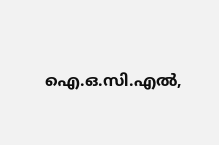ഐ.ഒ.സി.എൽ,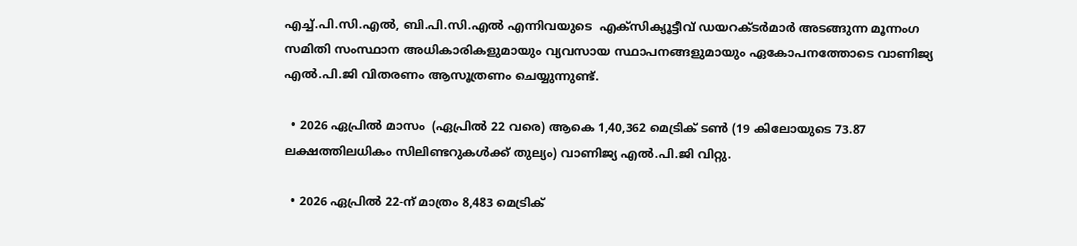എച്ച്.പി.സി.എൽ, ബി.പി.സി.എൽ എന്നിവയുടെ  എക്സിക്യൂട്ടീവ് ഡയറക്ടർമാർ അടങ്ങുന്ന മൂന്നംഗ സമിതി സംസ്ഥാന അധികാരികളുമായും വ്യവസായ സ്ഥാപനങ്ങളുമായും ഏകോപനത്തോടെ വാണിജ്യ  എൽ.പി.ജി വിതരണം ആസൂത്രണം ചെയ്യുന്നുണ്ട്.

  • 2026 ഏപ്രിൽ മാസം  (ഏപ്രിൽ 22 വരെ) ആകെ 1,40,362 മെട്രിക് ടൺ (19 കിലോയുടെ 73.87 ലക്ഷത്തിലധികം സിലിണ്ടറുകൾക്ക് തുല്യം) വാണിജ്യ എൽ.പി.ജി വിറ്റു.

  • 2026 ഏപ്രിൽ 22-ന് മാത്രം 8,483 മെട്രിക്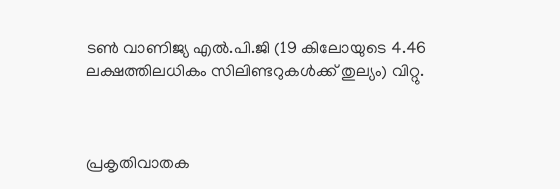ടൺ വാണിജ്യ എൽ.പി.ജി (19 കിലോയുടെ 4.46 ലക്ഷത്തിലധികം സിലിണ്ടറുകൾക്ക് തുല്യം) വിറ്റു.



പ്രകൃതിവാതക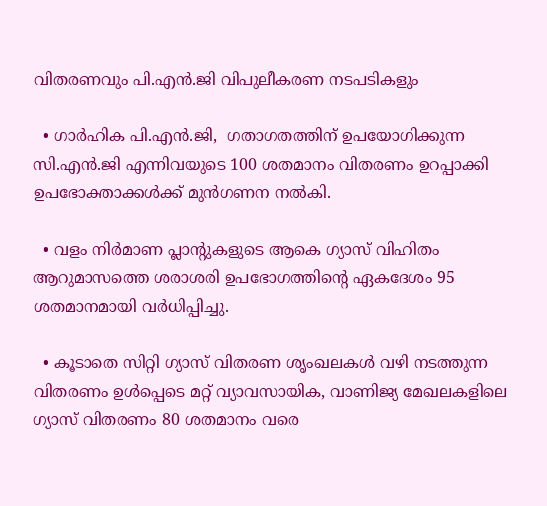വിതരണവും പി.എൻ.ജി വിപുലീകരണ നടപടികളും

  • ഗാർഹിക പി.എൻ.ജി,  ഗതാഗതത്തിന് ഉപയോഗിക്കുന്ന സി.എൻ.ജി എന്നിവയുടെ 100 ശതമാനം വിതരണം ഉറപ്പാക്കി ഉപഭോക്താക്കൾക്ക് മുൻഗണന നൽകി.

  • വളം നിർമാണ പ്ലാൻ്റുകളുടെ ആകെ ഗ്യാസ് വിഹിതം  ആറുമാസത്തെ ശരാശരി ഉപഭോഗത്തിൻ്റെ ഏകദേശം 95 ശതമാനമായി വർധിപ്പിച്ചു.

  • കൂടാതെ സിറ്റി ഗ്യാസ് വിതരണ ശൃംഖലകൾ വഴി നടത്തുന്ന വിതരണം ഉൾപ്പെടെ മറ്റ് വ്യാവസായിക, വാണിജ്യ മേഖലകളിലെ ഗ്യാസ് വിതരണം 80 ശതമാനം വരെ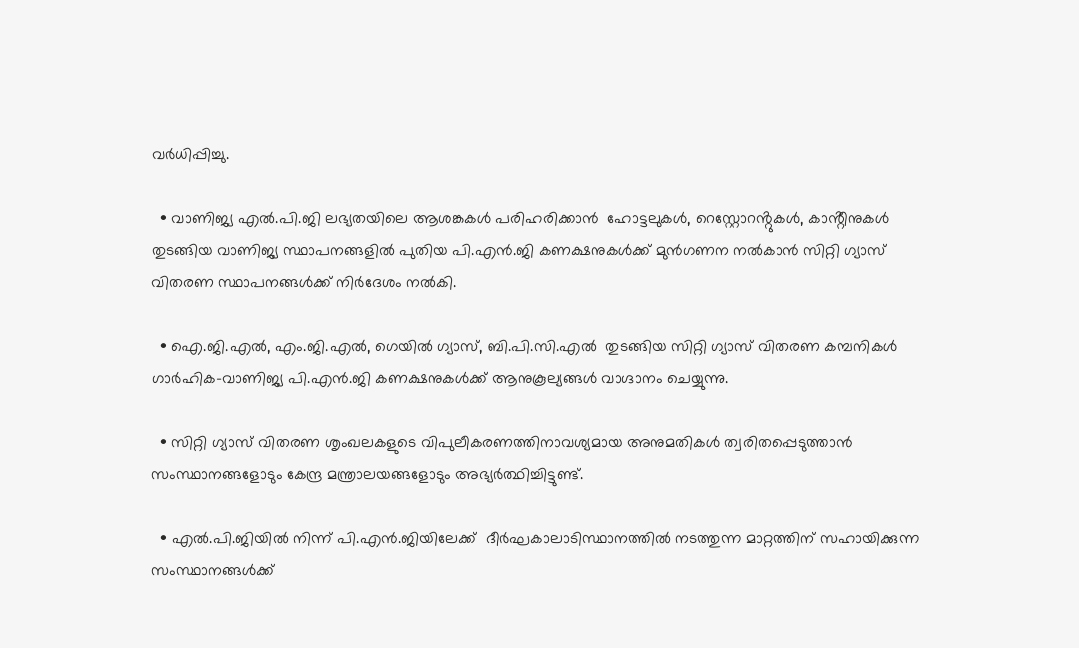വർധിപ്പിച്ചു.

  • വാണിജ്യ എൽ.പി.ജി ലഭ്യതയിലെ ആശങ്കകൾ പരിഹരിക്കാന്‍  ഹോട്ടലുകൾ, റെസ്റ്റോറൻ്റുകൾ, കാൻ്റീനുകൾ തുടങ്ങിയ വാണിജ്യ സ്ഥാപനങ്ങളില്‍ പുതിയ പി.എൻ.ജി കണക്ഷനുകൾക്ക് മുൻഗണന നൽകാൻ സിറ്റി ഗ്യാസ് വിതരണ സ്ഥാപനങ്ങൾക്ക് നിർദേശം നൽകി.

  • ഐ.ജി.എൽ, എം.ജി.എൽ, ഗെയിൽ ഗ്യാസ്, ബി.പി.സി.എൽ  തുടങ്ങിയ സിറ്റി ഗ്യാസ് വിതരണ കമ്പനികള്‍ ഗാർഹിക-വാണിജ്യ പി.എൻ.ജി കണക്ഷനുകൾക്ക് ആനുകൂല്യങ്ങൾ വാഗ്ദാനം ചെയ്യുന്നു.

  • സിറ്റി ഗ്യാസ് വിതരണ ശൃംഖലകളുടെ വിപുലീകരണത്തിനാവശ്യമായ അനുമതികൾ ത്വരിതപ്പെടുത്താന്‍ സംസ്ഥാനങ്ങളോടും കേന്ദ്ര മന്ത്രാലയങ്ങളോടും അഭ്യർത്ഥിച്ചിട്ടുണ്ട്.

  • എൽ.പി.ജിയിൽ നിന്ന് പി.എൻ.ജിയിലേക്ക്  ദീർഘകാലാടിസ്ഥാനത്തില്‍ നടത്തുന്ന മാറ്റത്തിന് സഹായിക്കുന്ന സംസ്ഥാനങ്ങൾക്ക്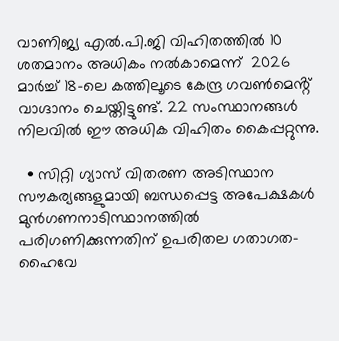വാണിജ്യ എൽ.പി.ജി വിഹിതത്തിൽ 10 ശതമാനം അധികം നൽകാമെന്ന്  2026 മാര്‍ച്ച് 18-ലെ കത്തിലൂടെ കേന്ദ്ര ഗവൺമെൻ്റ് വാഗ്ദാനം ചെയ്തിട്ടുണ്ട്. 22 സംസ്ഥാനങ്ങൾ നിലവിൽ ഈ അധിക വിഹിതം കൈപ്പറ്റുന്നു.

  • സിറ്റി ഗ്യാസ് വിതരണ അടിസ്ഥാന സൗകര്യങ്ങളുമായി ബന്ധപ്പെട്ട അപേക്ഷകൾ മുൻഗണനാടിസ്ഥാനത്തിൽ പരിഗണിക്കുന്നതിന് ഉപരിതല ഗതാഗത-ഹൈവേ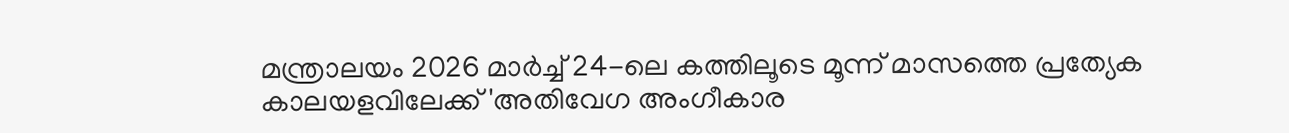മന്ത്രാലയം 2026 മാര്‍ച്ച് 24-ലെ കത്തിലൂടെ മൂന്ന് മാസത്തെ പ്രത്യേക കാലയളവിലേക്ക് 'അതിവേഗ അംഗീകാര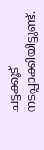ചട്ടക്കൂട് നടപ്പാക്കിയിട്ടുണ്ട്.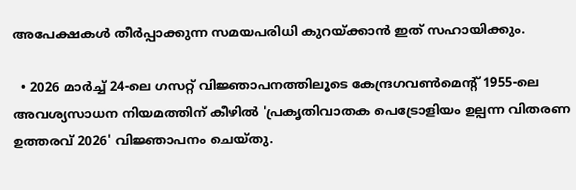അപേക്ഷകൾ തീർപ്പാക്കുന്ന സമയപരിധി കുറയ്ക്കാൻ ഇത് സഹായിക്കും.

  • 2026 മാർച്ച് 24-ലെ ഗസറ്റ് വിജ്ഞാപനത്തിലൂടെ കേന്ദ്രഗവൺമെൻ്റ് 1955-ലെ അവശ്യസാധന നിയമത്തിന് കീഴിൽ 'പ്രകൃതിവാതക പെട്രോളിയം ഉല്പന്ന വിതരണ ഉത്തരവ് 2026' വിജ്ഞാപനം ചെയ്തു.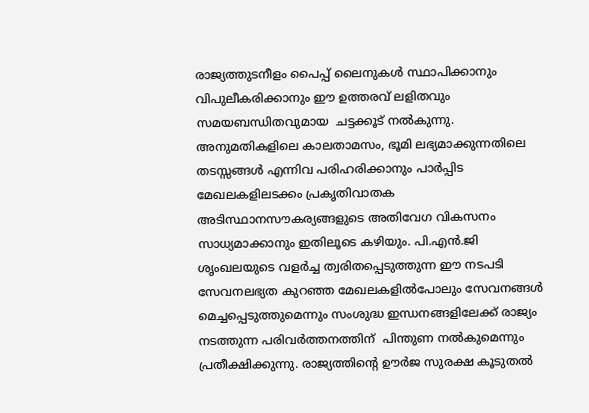രാജ്യത്തുടനീളം പൈപ്പ് ലൈനുകൾ സ്ഥാപിക്കാനും വിപുലീകരിക്കാനും ഈ ഉത്തരവ് ലളിതവും സമയബന്ധിതവുമായ  ചട്ടക്കൂട് നൽകുന്നു. അനുമതികളിലെ കാലതാമസം, ഭൂമി ലഭ്യമാക്കുന്നതിലെ തടസ്സങ്ങൾ എന്നിവ പരിഹരിക്കാനും പാർപ്പിട മേഖലകളിലടക്കം പ്രകൃതിവാതക അടിസ്ഥാനസൗകര്യങ്ങളുടെ അതിവേഗ വികസനം സാധ്യമാക്കാനും ഇതിലൂടെ കഴിയും. പി.എൻ.ജി ശൃംഖലയുടെ വളർച്ച ത്വരിതപ്പെടുത്തുന്ന ഈ നടപടി സേവനലഭ്യത കുറഞ്ഞ മേഖലകളില്‍പോലും സേവനങ്ങള്‍  മെച്ചപ്പെടുത്തുമെന്നും സംശുദ്ധ ഇന്ധനങ്ങളിലേക്ക് രാജ്യം നടത്തുന്ന പരിവര്‍ത്തനത്തിന്  പിന്തുണ നൽകുമെന്നും പ്രതീക്ഷിക്കുന്നു. രാജ്യത്തിൻ്റെ ഊർജ സുരക്ഷ കൂടുതല്‍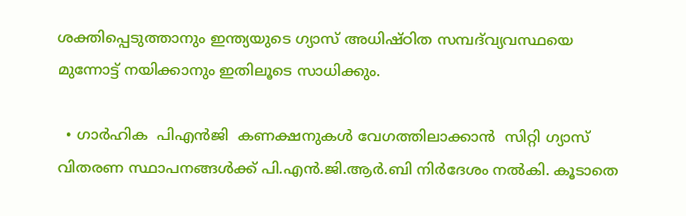ശക്തിപ്പെടുത്താനും ഇന്ത്യയുടെ ഗ്യാസ് അധിഷ്ഠിത സമ്പദ്‌വ്യവസ്ഥയെ മുന്നോട്ട് നയിക്കാനും ഇതിലൂടെ സാധിക്കും.

  • ഗാര്‍ഹിക  പിഎൻജി  കണക്ഷനുകൾ വേഗത്തിലാക്കാൻ  സിറ്റി ഗ്യാസ് വിതരണ സ്ഥാപനങ്ങൾക്ക് പി.എൻ.ജി.ആർ.ബി നിർദേശം നൽകി. കൂടാതെ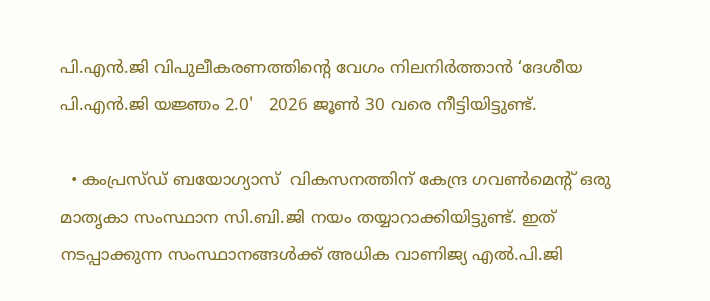പി.എൻ.ജി വിപുലീകരണത്തിൻ്റെ വേഗം നിലനിർത്താന്‍ ‘ദേശീയ പി.എൻ.ജി യജ്ഞം 2.0'   2026 ജൂണ്‍ 30 വരെ നീട്ടിയിട്ടുണ്ട്.

  • കംപ്രസ്ഡ് ബയോഗ്യാസ്  വികസനത്തിന് കേന്ദ്ര ഗവൺമെൻ്റ് ഒരു മാതൃകാ സംസ്ഥാന സി.ബി.ജി നയം തയ്യാറാക്കിയിട്ടുണ്ട്. ഇത് നടപ്പാക്കുന്ന സംസ്ഥാനങ്ങൾക്ക് അധിക വാണിജ്യ എൽ.പി.ജി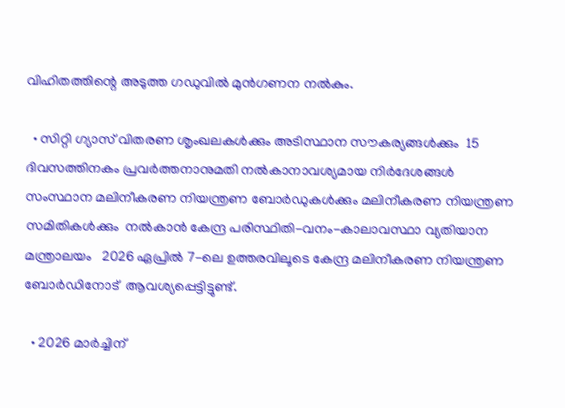വിഹിതത്തിന്റെ അടുത്ത ഗഡുവിൽ മുൻഗണന നൽകും.

  • സിറ്റി ഗ്യാസ് വിതരണ ശൃംഖലകൾക്കും അടിസ്ഥാന സൗകര്യങ്ങൾക്കും  15 ദിവസത്തിനകം പ്രവർത്തനാനുമതി നൽകാനാവശ്യമായ നിർദേശങ്ങൾ സംസ്ഥാന മലിനീകരണ നിയന്ത്രണ ബോർഡുകൾക്കും മലിനീകരണ നിയന്ത്രണ സമിതികൾക്കും  നൽകാൻ കേന്ദ്ര പരിസ്ഥിതി-വനം-കാലാവസ്ഥാ വ്യതിയാന മന്ത്രാലയം   2026 ഏപ്രില്‍ 7-ലെ ഉത്തരവിലൂടെ കേന്ദ്ര മലിനീകരണ നിയന്ത്രണ ബോർഡിനോട്  ആവശ്യപ്പെട്ടിട്ടുണ്ട്.

  • 2026 മാർച്ചിന്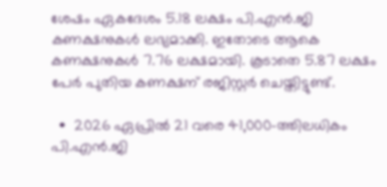ശേഷം ഏകദേശം 5.18 ലക്ഷം പി.എൻ.ജി കണക്ഷനുകൾ ലഭ്യമാക്കി. ഇതോടെ ആകെ കണക്ഷനുകൾ 7.76 ലക്ഷമായി. കൂടാതെ 5.87 ലക്ഷം പേർ പുതിയ കണക്ഷന് രജിസ്റ്റർ ചെയ്തിട്ടുണ്ട്.

  •  2026 ഏപ്രില്‍ 21 വരെ 41,000-ത്തിലധികം പി.എൻ.ജി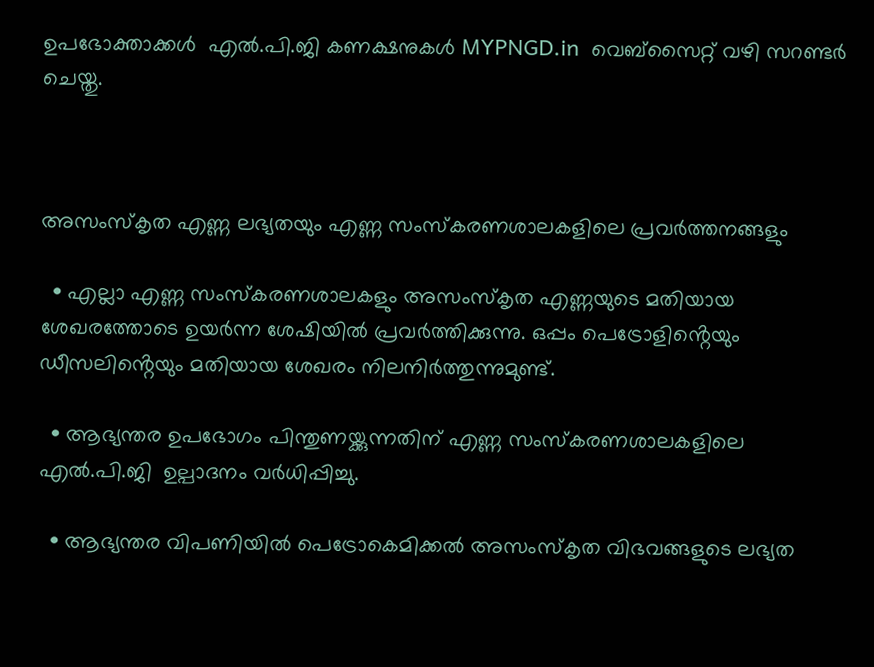ഉപഭോക്താക്കൾ  എൽ.പി.ജി കണക്ഷനുകൾ MYPNGD.in  വെബ്സൈറ്റ് വഴി സറണ്ടർ ചെയ്തു.



അസംസ്കൃത എണ്ണ ലഭ്യതയും എണ്ണ സംസ്കരണശാലകളിലെ പ്രവർത്തനങ്ങളും

  • എല്ലാ എണ്ണ സംസ്കരണശാലകളും അസംസ്കൃത എണ്ണയുടെ മതിയായ ശേഖരത്തോടെ ഉയർന്ന ശേഷിയിൽ പ്രവർത്തിക്കുന്നു. ഒപ്പം പെട്രോളിൻ്റെയും ഡീസലിൻ്റെയും മതിയായ ശേഖരം നിലനിർത്തുന്നുമുണ്ട്.

  • ആഭ്യന്തര ഉപഭോഗം പിന്തുണയ്ക്കുന്നതിന് എണ്ണ സംസ്കരണശാലകളിലെ   എൽ.പി.ജി  ഉല്പാദനം വർധിപ്പിച്ചു.

  • ആഭ്യന്തര വിപണിയിൽ പെട്രോകെമിക്കൽ അസംസ്കൃത വിഭവങ്ങളുടെ ലഭ്യത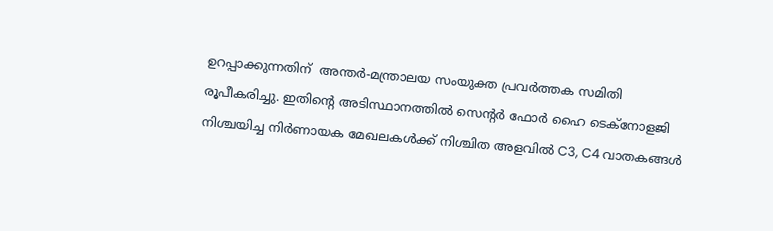ഉറപ്പാക്കുന്നതിന്  അന്തർ-മന്ത്രാലയ സംയുക്ത പ്രവര്‍ത്തക സമിതി  രൂപീകരിച്ചു. ഇതിൻ്റെ അടിസ്ഥാനത്തില്‍ സെൻ്റർ ഫോർ ഹൈ ടെക്നോളജി നിശ്ചയിച്ച നിർണായക മേഖലകൾക്ക് നിശ്ചിത അളവിൽ C3, C4 വാതകങ്ങള്‍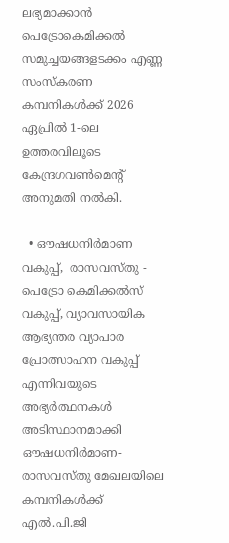ലഭ്യമാക്കാൻ പെട്രോകെമിക്കൽ സമുച്ചയങ്ങളടക്കം എണ്ണ സംസ്കരണ കമ്പനികൾക്ക് 2026 ഏപ്രില്‍ 1-ലെ ഉത്തരവിലൂടെ കേന്ദ്രഗവൺമെൻ്റ്  അനുമതി നൽകി.

  • ഔഷധനിര്‍മാണ വകുപ്പ്,  രാസവസ്തു - പെട്രോ കെമിക്കൽസ് വകുപ്പ്, വ്യാവസായിക  ആഭ്യന്തര വ്യാപാര പ്രോത്സാഹന വകുപ്പ്   എന്നിവയുടെ അഭ്യർത്ഥനകള്‍ അടിസ്ഥാനമാക്കി  ഔഷധനിര്‍മാണ-രാസവസ്തു മേഖലയിലെ കമ്പനികൾക്ക് എൽ.പി.ജി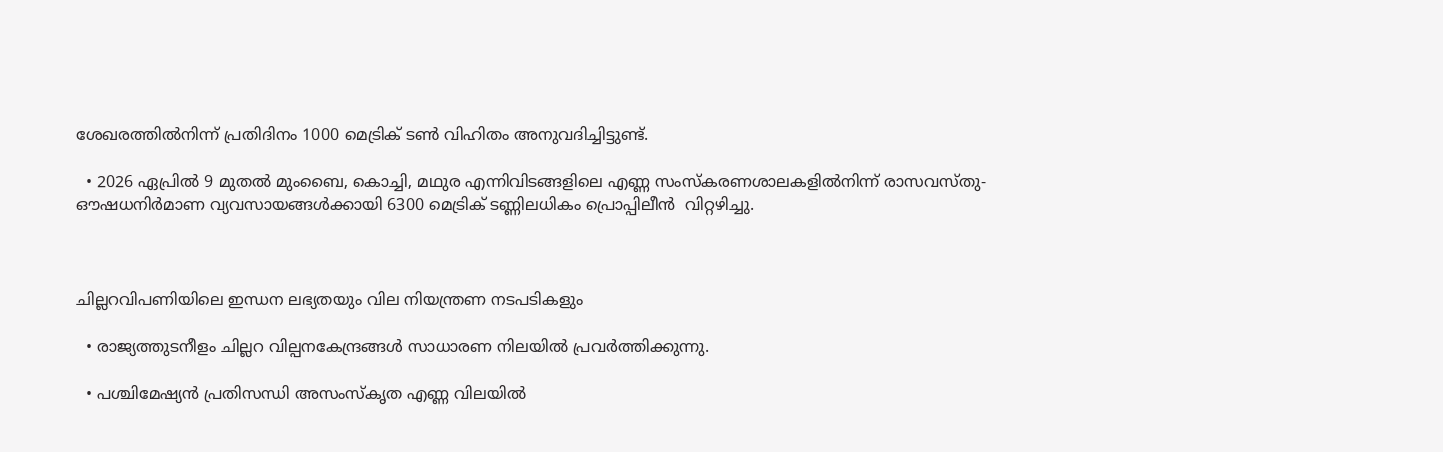ശേഖരത്തില്‍നിന്ന് പ്രതിദിനം 1000 മെട്രിക് ടൺ വിഹിതം അനുവദിച്ചിട്ടുണ്ട്.

  • 2026 ഏപ്രിൽ 9 മുതൽ മുംബൈ, കൊച്ചി, മഥുര എന്നിവിടങ്ങളിലെ എണ്ണ സംസ്കരണശാലകളില്‍നിന്ന് രാസവസ്തു-ഔഷധനിര്‍മാണ വ്യവസായങ്ങൾക്കായി 6300 മെട്രിക് ടണ്ണിലധികം പ്രൊപ്പിലീൻ  വിറ്റഴിച്ചു.



ചില്ലറവിപണിയിലെ ഇന്ധന ലഭ്യതയും വില നിയന്ത്രണ നടപടികളും

  • രാജ്യത്തുടനീളം ചില്ലറ വില്പനകേന്ദ്രങ്ങള്‍ സാധാരണ നിലയിൽ പ്രവർത്തിക്കുന്നു.

  • പശ്ചിമേഷ്യൻ പ്രതിസന്ധി അസംസ്കൃത എണ്ണ വിലയിൽ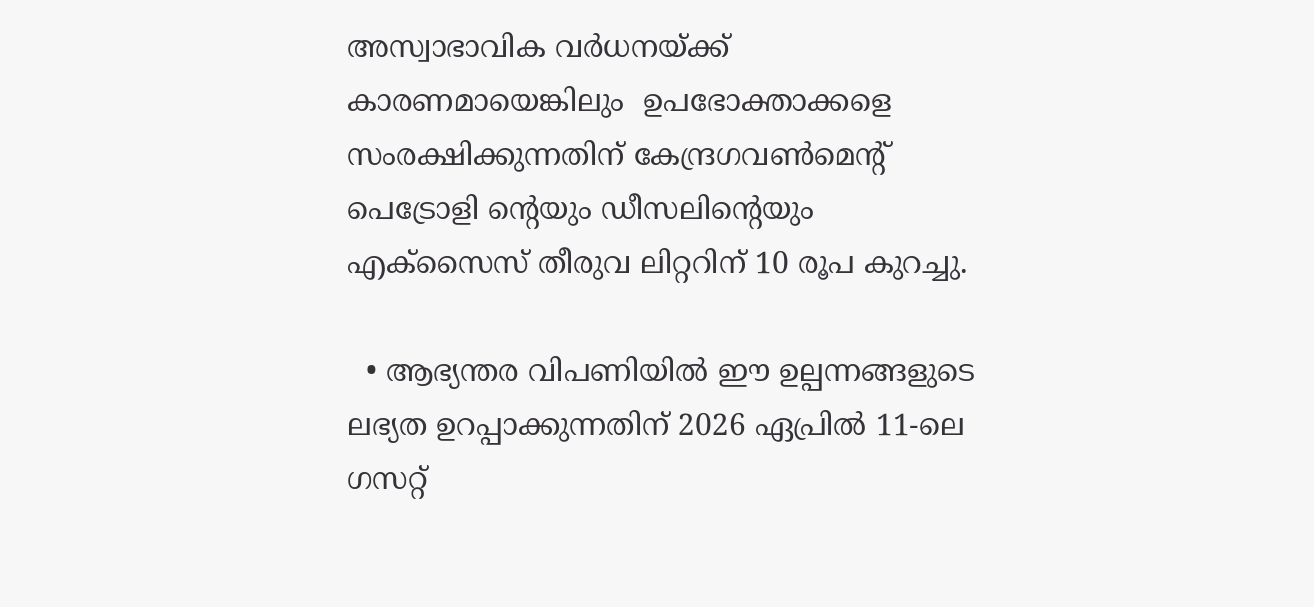അസ്വാഭാവിക വർധനയ്ക്ക്  കാരണമായെങ്കിലും  ഉപഭോക്താക്കളെ സംരക്ഷിക്കുന്നതിന് കേന്ദ്രഗവൺമെൻ്റ് പെട്രോളി ൻ്റെയും ഡീസലിൻ്റെയും എക്സൈസ് തീരുവ ലിറ്ററിന് 10 രൂപ കുറച്ചു.

  • ആഭ്യന്തര വിപണിയിൽ ഈ ഉല്പന്നങ്ങളുടെ ലഭ്യത ഉറപ്പാക്കുന്നതിന് 2026 ഏപ്രില്‍ 11-ലെ ഗസറ്റ്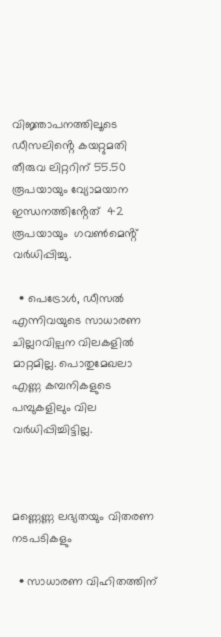വിജ്ഞാപനത്തിലൂടെ ഡീസലിൻ്റെ കയറ്റുമതി തീരുവ ലിറ്ററിന് 55.50 രൂപയായും വ്യോമയാന ഇന്ധനത്തിൻ്റേത്  42 രൂപയായും  ഗവൺമെൻ്റ്   വർധിപ്പിച്ചു.

  • പെട്രോൾ, ഡീസൽ എന്നിവയുടെ സാധാരണ ചില്ലറവില്പന വിലകളില്‍  മാറ്റമില്ല. പൊതുമേഖലാ എണ്ണ കമ്പനികളുടെ പമ്പുകളിലും വില വർധിപ്പിച്ചിട്ടില്ല.



മണ്ണെണ്ണ ലഭ്യതയും വിതരണ നടപടികളും

  • സാധാരണ വിഹിതത്തിന്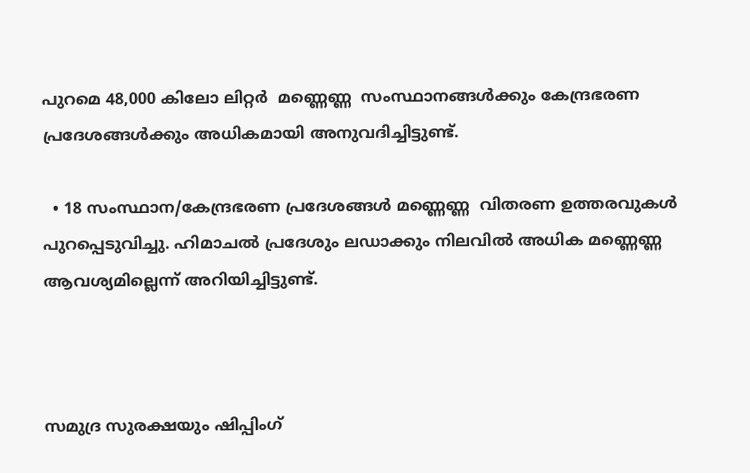പുറമെ 48,000 കിലോ ലിറ്റർ  മണ്ണെണ്ണ  സംസ്ഥാനങ്ങൾക്കും കേന്ദ്രഭരണ പ്രദേശങ്ങൾക്കും അധികമായി അനുവദിച്ചിട്ടുണ്ട്.

  • 18 സംസ്ഥാന/കേന്ദ്രഭരണ പ്രദേശങ്ങൾ മണ്ണെണ്ണ  വിതരണ ഉത്തരവുകള്‍ പുറപ്പെടുവിച്ചു. ഹിമാചൽ പ്രദേശും ലഡാക്കും നിലവിൽ അധിക മണ്ണെണ്ണ ആവശ്യമില്ലെന്ന് അറിയിച്ചിട്ടുണ്ട്.



സമുദ്ര സുരക്ഷയും ഷിപ്പിംഗ്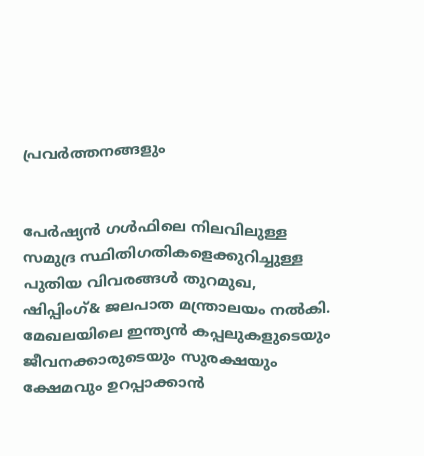പ്രവർത്തനങ്ങളും


പേർഷ്യൻ ഗൾഫിലെ നിലവിലുള്ള സമുദ്ര സ്ഥിതിഗതികളെക്കുറിച്ചുള്ള പുതിയ വിവരങ്ങൾ തുറമുഖ, ഷിപ്പിംഗ്& ജലപാത മന്ത്രാലയം നൽകി. മേഖലയിലെ ഇന്ത്യൻ കപ്പലുകളുടെയും ജീവനക്കാരുടെയും സുരക്ഷയും ക്ഷേമവും ഉറപ്പാക്കാൻ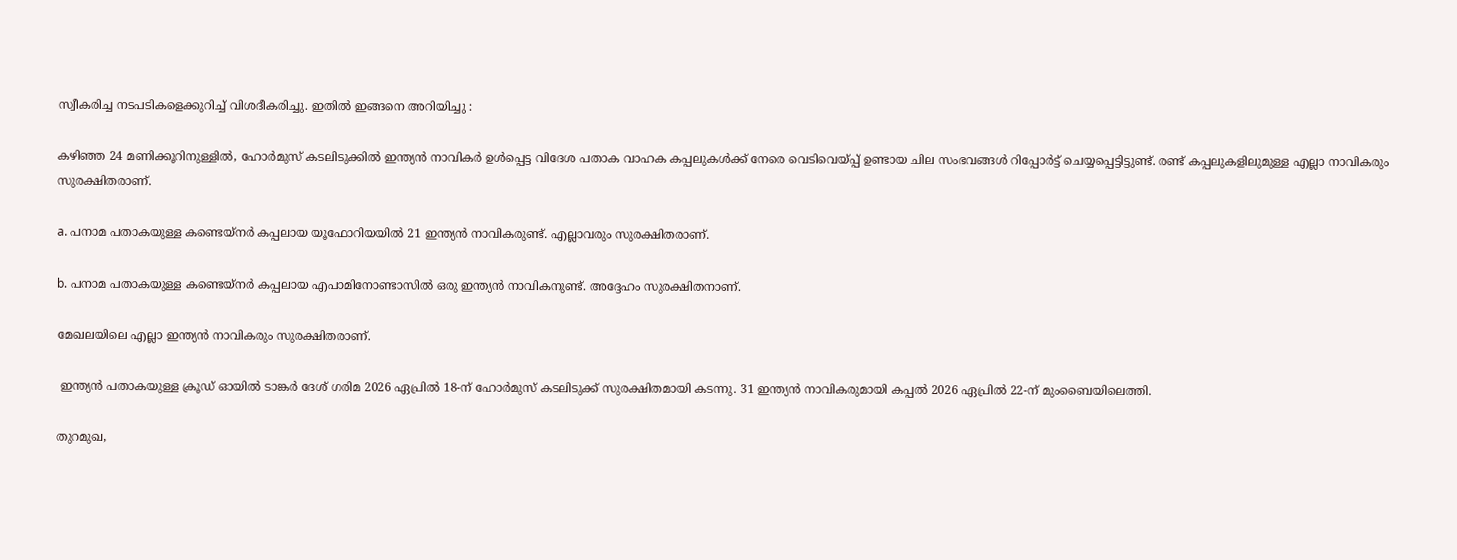സ്വീകരിച്ച നടപടികളെക്കുറിച്ച് വിശദീകരിച്ചു. ഇതിൽ ഇങ്ങനെ അറിയിച്ചു :

കഴിഞ്ഞ 24 മണിക്കൂറിനുള്ളിൽ, ഹോർമുസ് കടലിടുക്കിൽ ഇന്ത്യൻ നാവികർ ഉൾപ്പെട്ട വിദേശ പതാക വാഹക കപ്പലുകൾക്ക് നേരെ വെടിവെയ്പ്പ് ഉണ്ടായ ചില സംഭവങ്ങൾ റിപ്പോർട്ട് ചെയ്യപ്പെട്ടിട്ടുണ്ട്. രണ്ട് കപ്പലുകളിലുമുള്ള എല്ലാ നാവികരും സുരക്ഷിതരാണ്.

a. പനാമ പതാകയുള്ള കണ്ടെയ്നർ കപ്പലായ യൂഫോറിയയിൽ 21 ഇന്ത്യൻ നാവികരുണ്ട്. എല്ലാവരും സുരക്ഷിതരാണ്.

b. പനാമ പതാകയുള്ള കണ്ടെയ്നർ കപ്പലായ എപാമിനോണ്ടാസിൽ ഒരു ഇന്ത്യൻ നാവികനുണ്ട്. അദ്ദേഹം സുരക്ഷിതനാണ്.

മേഖലയിലെ എല്ലാ ഇന്ത്യൻ നാവികരും സുരക്ഷിതരാണ്.

 ഇന്ത്യൻ പതാകയുള്ള ക്രൂഡ് ഓയിൽ ടാങ്കർ ദേശ് ഗരിമ 2026 ഏപ്രിൽ 18-ന് ഹോർമുസ് കടലിടുക്ക് സുരക്ഷിതമായി കടന്നു. 31 ഇന്ത്യൻ നാവികരുമായി കപ്പൽ 2026 ഏപ്രിൽ 22-ന് മുംബൈയിലെത്തി.

തുറമുഖ,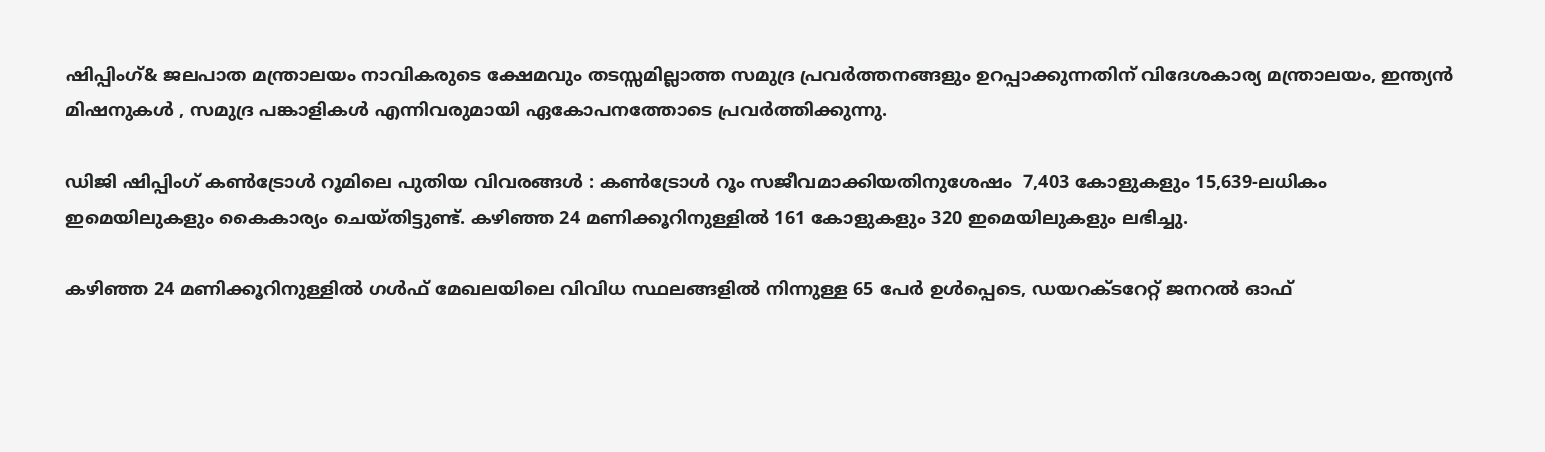ഷിപ്പിംഗ്& ജലപാത മന്ത്രാലയം നാവികരുടെ ക്ഷേമവും തടസ്സമില്ലാത്ത സമുദ്ര പ്രവർത്തനങ്ങളും ഉറപ്പാക്കുന്നതിന് വിദേശകാര്യ മന്ത്രാലയം, ഇന്ത്യൻ മിഷനുകൾ , സമുദ്ര പങ്കാളികൾ എന്നിവരുമായി ഏകോപനത്തോടെ പ്രവർത്തിക്കുന്നു.

ഡിജി ഷിപ്പിംഗ് കൺട്രോൾ റൂമിലെ പുതിയ വിവരങ്ങൾ : കൺട്രോൾ റൂം സജീവമാക്കിയതിനുശേഷം  7,403 കോളുകളും 15,639-ലധികം ഇമെയിലുകളും കൈകാര്യം ചെയ്തിട്ടുണ്ട്. കഴിഞ്ഞ 24 മണിക്കൂറിനുള്ളിൽ 161 കോളുകളും 320 ഇമെയിലുകളും ലഭിച്ചു.

കഴിഞ്ഞ 24 മണിക്കൂറിനുള്ളിൽ ഗൾഫ് മേഖലയിലെ വിവിധ സ്ഥലങ്ങളിൽ നിന്നുള്ള 65 പേർ ഉൾപ്പെടെ, ഡയറക്ടറേറ്റ് ജനറൽ ഓഫ്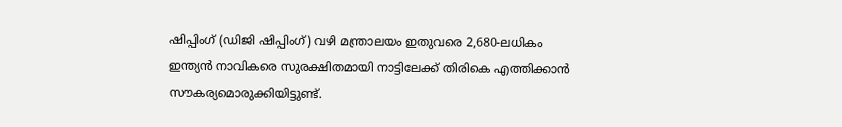ഷിപ്പിംഗ് (ഡിജി ഷിപ്പിംഗ്) വഴി മന്ത്രാലയം ഇതുവരെ 2,680-ലധികം ഇന്ത്യൻ നാവികരെ സുരക്ഷിതമായി നാട്ടിലേക്ക് തിരികെ എത്തിക്കാൻ സൗകര്യമൊരുക്കിയിട്ടുണ്ട്.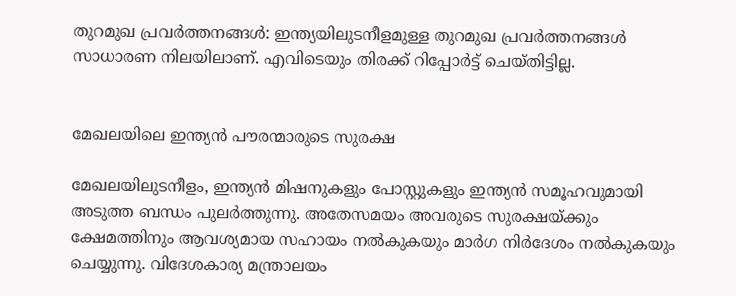തുറമുഖ പ്രവർത്തനങ്ങൾ: ഇന്ത്യയിലുടനീളമുള്ള തുറമുഖ പ്രവർത്തനങ്ങൾ സാധാരണ നിലയിലാണ്. എവിടെയും തിരക്ക് റിപ്പോർട്ട് ചെയ്തിട്ടില്ല.


മേഖലയിലെ ഇന്ത്യൻ പൗരന്മാരുടെ സുരക്ഷ

മേഖലയിലുടനീളം, ഇന്ത്യൻ മിഷനുകളും പോസ്റ്റുകളും ഇന്ത്യൻ സമൂഹവുമായി അടുത്ത ബന്ധം പുലർത്തുന്നു. അതേസമയം അവരുടെ സുരക്ഷയ്ക്കും ക്ഷേമത്തിനും ആവശ്യമായ സഹായം നൽകുകയും മാർഗ നിർദേശം നൽകുകയും ചെയ്യുന്നു. വിദേശകാര്യ മന്ത്രാലയം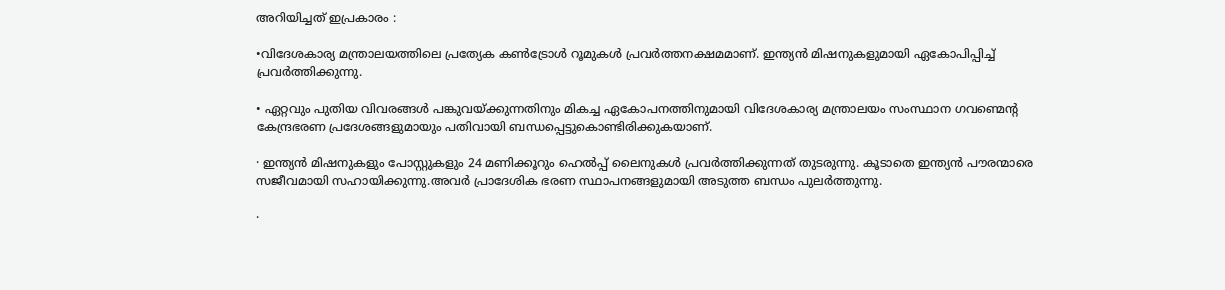അറിയിച്ചത് ഇപ്രകാരം :

•വിദേശകാര്യ മന്ത്രാലയത്തിലെ പ്രത്യേക കൺട്രോൾ റൂമുകൾ പ്രവർത്തനക്ഷമമാണ്. ഇന്ത്യൻ മിഷനുകളുമായി ഏകോപിപ്പിച്ച് പ്രവർത്തിക്കുന്നു.

• ഏറ്റവും പുതിയ വിവരങ്ങൾ പങ്കുവയ്ക്കുന്നതിനും മികച്ച ഏകോപനത്തിനുമായി വിദേശകാര്യ മന്ത്രാലയം സംസ്ഥാന ഗവണ്മെൻ്റ കേന്ദ്രഭരണ പ്രദേശങ്ങളുമായും പതിവായി ബന്ധപ്പെട്ടുകൊണ്ടിരിക്കുകയാണ്.

· ഇന്ത്യൻ മിഷനുകളും പോസ്റ്റുകളും 24 മണിക്കൂറും ഹെൽപ്പ് ലൈനുകൾ പ്രവർത്തിക്കുന്നത് തുടരുന്നു. കൂടാതെ ഇന്ത്യൻ പൗരന്മാരെ സജീവമായി സഹായിക്കുന്നു.അവർ പ്രാദേശിക ഭരണ സ്ഥാപനങ്ങളുമായി അടുത്ത ബന്ധം പുലർത്തുന്നു.

·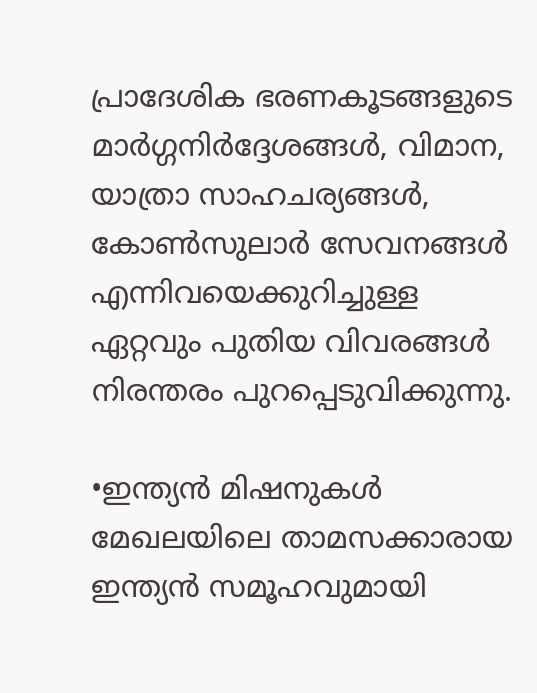പ്രാദേശിക ഭരണകൂടങ്ങളുടെ മാർഗ്ഗനിർദ്ദേശങ്ങൾ, വിമാന, യാത്രാ സാഹചര്യങ്ങൾ, കോൺസുലാർ സേവനങ്ങൾ എന്നിവയെക്കുറിച്ചുള്ള ഏറ്റവും പുതിയ വിവരങ്ങൾ നിരന്തരം പുറപ്പെടുവിക്കുന്നു.

•ഇന്ത്യൻ മിഷനുകൾ മേഖലയിലെ താമസക്കാരായ ഇന്ത്യൻ സമൂഹവുമായി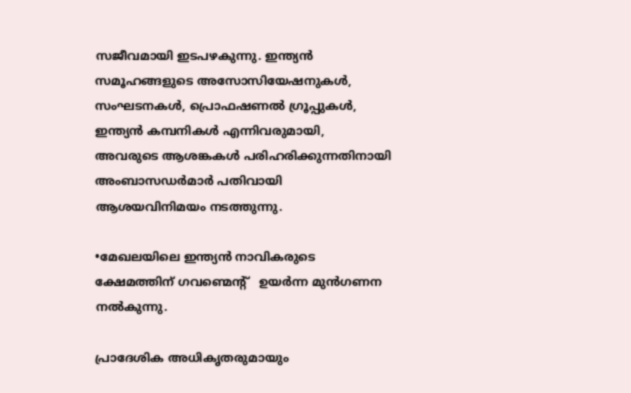സജീവമായി ഇടപഴകുന്നു. ഇന്ത്യൻ സമൂഹങ്ങളുടെ അസോസിയേഷനുകൾ, സംഘടനകൾ, പ്രൊഫഷണൽ ഗ്രൂപ്പുകൾ, ഇന്ത്യൻ കമ്പനികൾ എന്നിവരുമായി, അവരുടെ ആശങ്കകൾ പരിഹരിക്കുന്നതിനായി അംബാസഡർമാർ പതിവായി ആശയവിനിമയം നടത്തുന്നു.

•മേഖലയിലെ ഇന്ത്യൻ നാവികരുടെ ക്ഷേമത്തിന് ഗവണ്മെൻ്റ്   ഉയർന്ന മുൻഗണന നൽകുന്നു.

പ്രാദേശിക അധികൃതരുമായും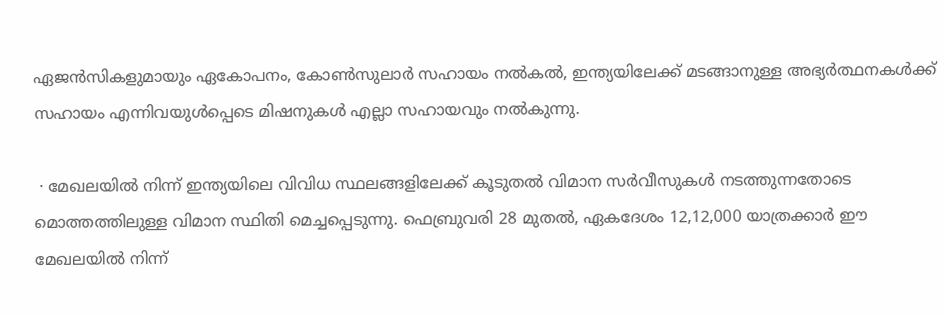ഏജൻസികളുമായും ഏകോപനം, കോൺസുലാർ സഹായം നൽകൽ, ഇന്ത്യയിലേക്ക് മടങ്ങാനുള്ള അഭ്യർത്ഥനകൾക്ക് സഹായം എന്നിവയുൾപ്പെടെ മിഷനുകൾ എല്ലാ സഹായവും നൽകുന്നു.

 · മേഖലയിൽ നിന്ന് ഇന്ത്യയിലെ വിവിധ സ്ഥലങ്ങളിലേക്ക് കൂടുതൽ വിമാന സർവീസുകൾ നടത്തുന്നതോടെ മൊത്തത്തിലുള്ള വിമാന സ്ഥിതി മെച്ചപ്പെടുന്നു. ഫെബ്രുവരി 28 മുതൽ, ഏകദേശം 12,12,000 യാത്രക്കാർ ഈ മേഖലയിൽ നിന്ന്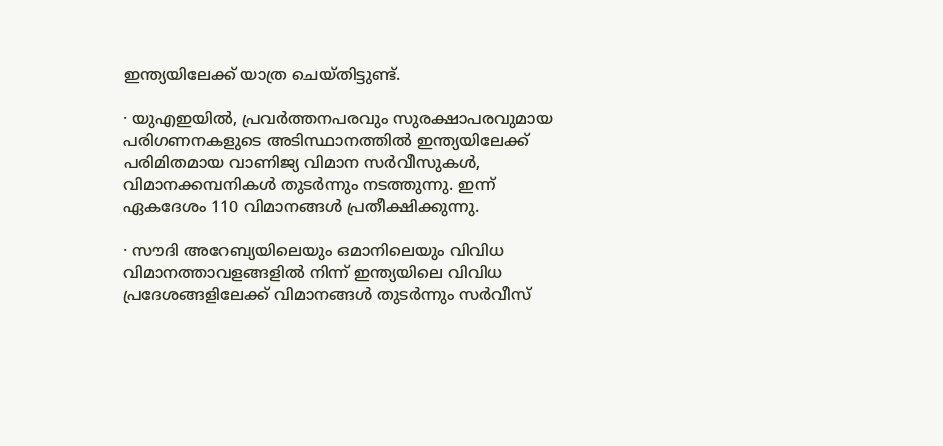ഇന്ത്യയിലേക്ക് യാത്ര ചെയ്തിട്ടുണ്ട്.

· യുഎഇയിൽ, പ്രവർത്തനപരവും സുരക്ഷാപരവുമായ പരിഗണനകളുടെ അടിസ്ഥാനത്തിൽ ഇന്ത്യയിലേക്ക് പരിമിതമായ വാണിജ്യ വിമാന സർവീസുകൾ, വിമാനക്കമ്പനികൾ തുടർന്നും നടത്തുന്നു. ഇന്ന് ഏകദേശം 110 വിമാനങ്ങൾ പ്രതീക്ഷിക്കുന്നു.

· സൗദി അറേബ്യയിലെയും ഒമാനിലെയും വിവിധ വിമാനത്താവളങ്ങളിൽ നിന്ന് ഇന്ത്യയിലെ വിവിധ പ്രദേശങ്ങളിലേക്ക് വിമാനങ്ങൾ തുടർന്നും സർവീസ്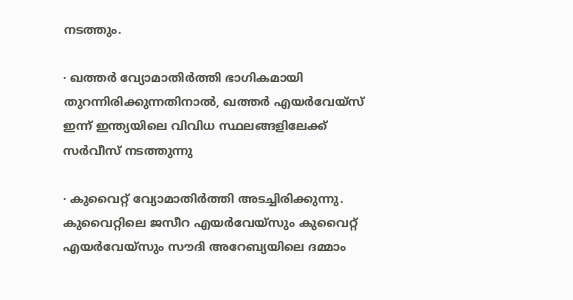നടത്തും.

· ഖത്തർ വ്യോമാതിർത്തി ഭാഗികമായി തുറന്നിരിക്കുന്നതിനാൽ, ഖത്തർ എയർവേയ്‌സ് ഇന്ന് ഇന്ത്യയിലെ വിവിധ സ്ഥലങ്ങളിലേക്ക് സർവീസ് നടത്തുന്നു

· കുവൈറ്റ് വ്യോമാതിർത്തി അടച്ചിരിക്കുന്നു. കുവൈറ്റിലെ ജസീറ എയർവേയ്‌സും കുവൈറ്റ് എയർവേയ്‌സും സൗദി അറേബ്യയിലെ ദമ്മാം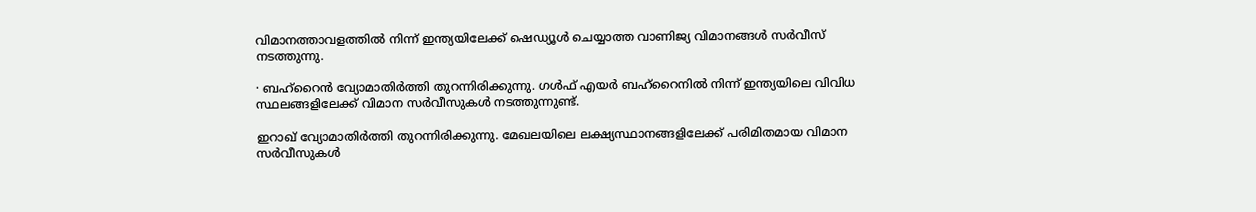വിമാനത്താവളത്തിൽ നിന്ന് ഇന്ത്യയിലേക്ക് ഷെഡ്യൂൾ ചെയ്യാത്ത വാണിജ്യ വിമാനങ്ങൾ സർവീസ് നടത്തുന്നു.

· ബഹ്‌റൈൻ വ്യോമാതിർത്തി തുറന്നിരിക്കുന്നു. ഗൾഫ് എയർ ബഹ്‌റൈനിൽ നിന്ന് ഇന്ത്യയിലെ വിവിധ സ്ഥലങ്ങളിലേക്ക് വിമാന സർവീസുകൾ നടത്തുന്നുണ്ട്.

ഇറാഖ് വ്യോമാതിർത്തി തുറന്നിരിക്കുന്നു. മേഖലയിലെ ലക്ഷ്യസ്ഥാനങ്ങളിലേക്ക് പരിമിതമായ വിമാന സർവീസുകൾ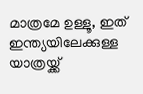മാത്രമേ ഉള്ളൂ, ഇത് ഇന്ത്യയിലേക്കുള്ള യാത്രയ്ക്ക്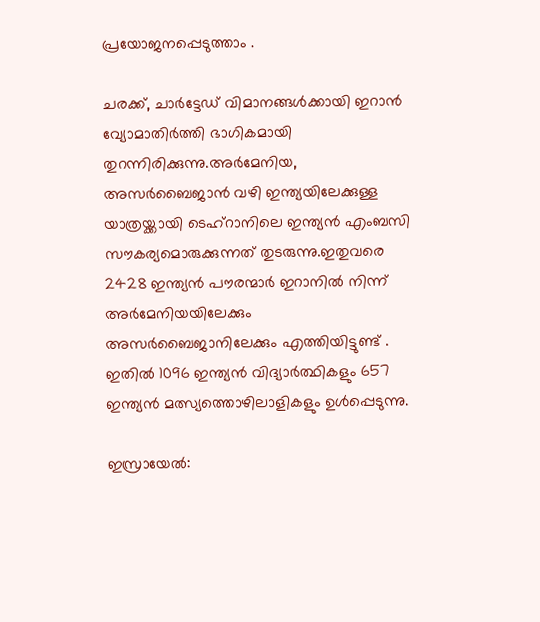പ്രയോജനപ്പെടുത്താം .

ചരക്ക്, ചാർട്ടേഡ് വിമാനങ്ങൾക്കായി ഇറാൻ വ്യോമാതിർത്തി ഭാഗികമായി തുറന്നിരിക്കുന്നു.അർമേനിയ, അസർബൈജാൻ വഴി ഇന്ത്യയിലേക്കുള്ള യാത്രയ്ക്കായി ടെഹ്‌റാനിലെ ഇന്ത്യൻ എംബസി സൗകര്യമൊരുക്കുന്നത് തുടരുന്നു.ഇതുവരെ 2428 ഇന്ത്യൻ പൗരന്മാർ ഇറാനിൽ നിന്ന് അർമേനിയയിലേക്കും അസർബൈജാനിലേക്കും എത്തിയിട്ടുണ്ട് . ഇതിൽ 1096 ഇന്ത്യൻ വിദ്യാർത്ഥികളും 657 ഇന്ത്യൻ മത്സ്യത്തൊഴിലാളികളും ഉൾപ്പെടുന്നു.

ഇസ്രായേൽ: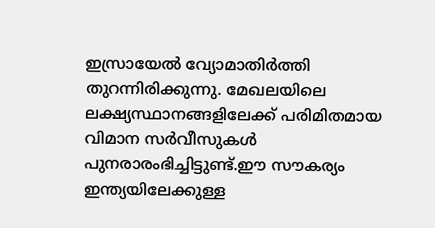ഇസ്രായേൽ വ്യോമാതിർത്തി തുറന്നിരിക്കുന്നു. മേഖലയിലെ ലക്ഷ്യസ്ഥാനങ്ങളിലേക്ക് പരിമിതമായ വിമാന സർവീസുകൾ പുനരാരംഭിച്ചിട്ടുണ്ട്.ഈ സൗകര്യം ഇന്ത്യയിലേക്കുള്ള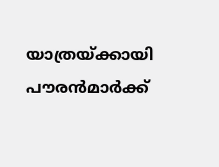യാത്രയ്ക്കായി പൗരൻമാർക്ക്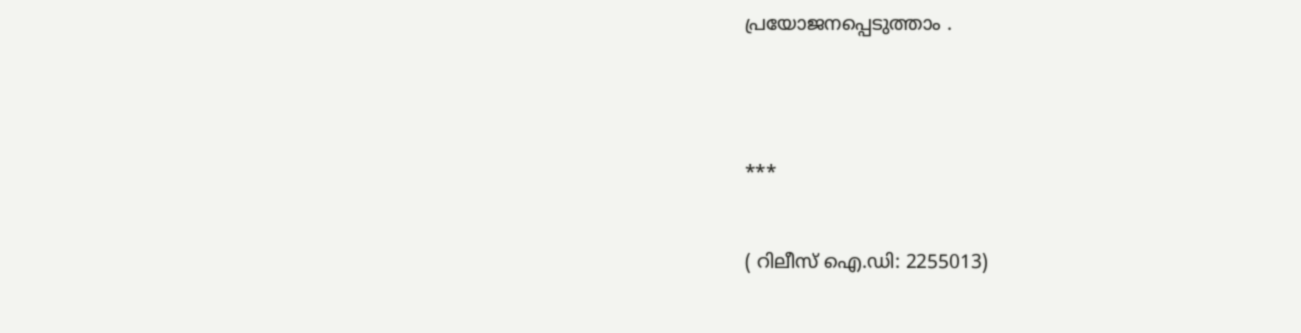പ്രയോജനപ്പെടുത്താം .




***


( റിലീസ് ഐ.ഡി: 2255013)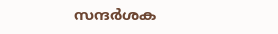സന്ദര്‍ശക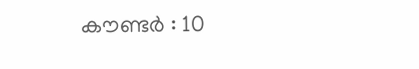കൗണ്ടര്‍ : 10